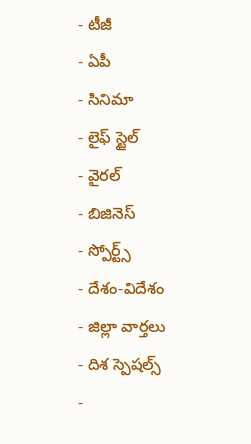- టీజీ
- ఏపీ
- సినిమా
- లైఫ్ స్టైల్
- వైరల్
- బిజినెస్
- స్పోర్ట్స్
- దేశం-విదేశం
- జిల్లా వార్తలు
- దిశ స్పెషల్స్
-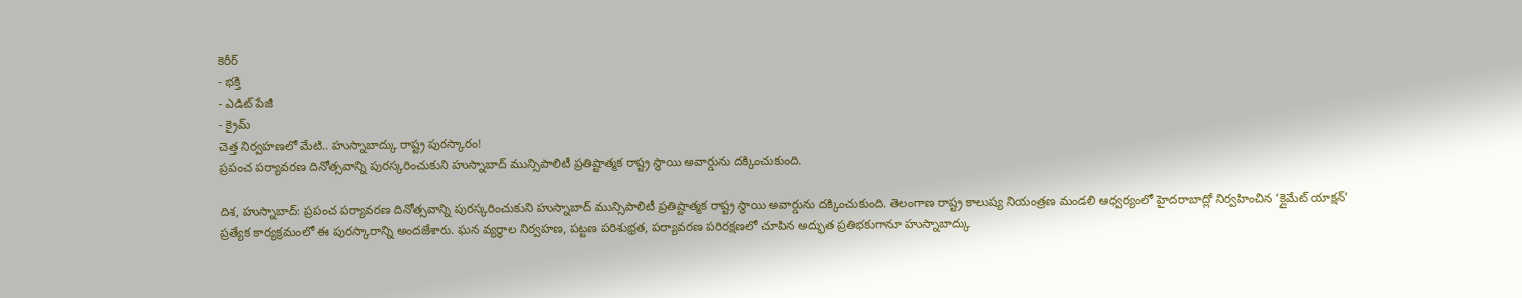కెరీర్
- భక్తి
- ఎడిట్ పేజీ
- క్రైమ్
చెత్త నిర్వహణలో మేటి.. హుస్నాబాద్కు రాష్ట్ర పురస్కారం!
ప్రపంచ పర్యావరణ దినోత్సవాన్ని పురస్కరించుకుని హుస్నాబాద్ మున్సిపాలిటీ ప్రతిష్టాత్మక రాష్ట్ర స్థాయి అవార్డును దక్కించుకుంది.

దిశ, హుస్నాబాద్: ప్రపంచ పర్యావరణ దినోత్సవాన్ని పురస్కరించుకుని హుస్నాబాద్ మున్సిపాలిటీ ప్రతిష్టాత్మక రాష్ట్ర స్థాయి అవార్డును దక్కించుకుంది. తెలంగాణ రాష్ట్ర కాలుష్య నియంత్రణ మండలి ఆధ్వర్యంలో హైదరాబాద్లో నిర్వహించిన ‘క్లైమేట్ యాక్షన్’ ప్రత్యేక కార్యక్రమంలో ఈ పురస్కారాన్ని అందజేశారు. ఘన వ్యర్థాల నిర్వహణ, పట్టణ పరిశుభ్రత, పర్యావరణ పరిరక్షణలో చూపిన అద్భుత ప్రతిభకుగానూ హుస్నాబాద్కు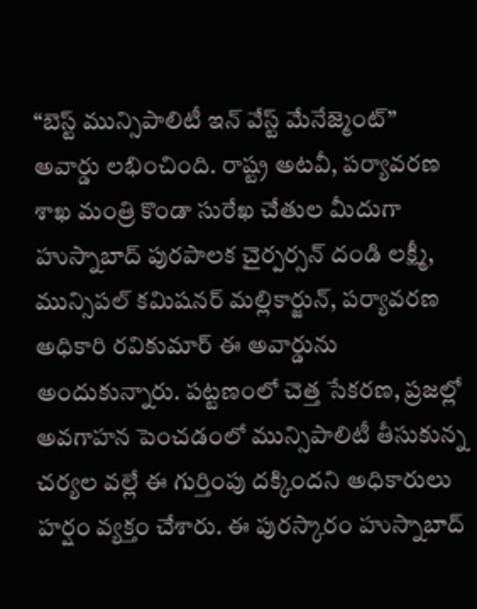“బెస్ట్ మున్సిపాలిటీ ఇన్ వేస్ట్ మేనేజ్మెంట్” అవార్డు లభించింది. రాష్ట్ర అటవీ, పర్యావరణ శాఖ మంత్రి కొండా సురేఖ చేతుల మీదుగా హుస్నాబాద్ పురపాలక చైర్పర్సన్ దండి లక్ష్మీ, మున్సిపల్ కమిషనర్ మల్లికార్జున్, పర్యావరణ అధికారి రవికుమార్ ఈ అవార్డును అందుకున్నారు. పట్టణంలో చెత్త సేకరణ, ప్రజల్లో అవగాహన పెంచడంలో మున్సిపాలిటీ తీసుకున్న చర్యల వల్లే ఈ గుర్తింపు దక్కిందని అధికారులు హర్షం వ్యక్తం చేశారు. ఈ పురస్కారం హుస్నాబాద్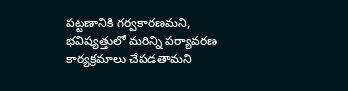పట్టణానికి గర్వకారణమని, భవిష్యత్తులో మరిన్ని పర్యావరణ కార్యక్రమాలు చేపడతామని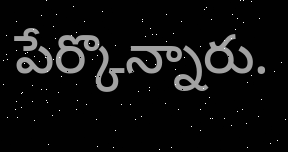పేర్కొన్నారు.